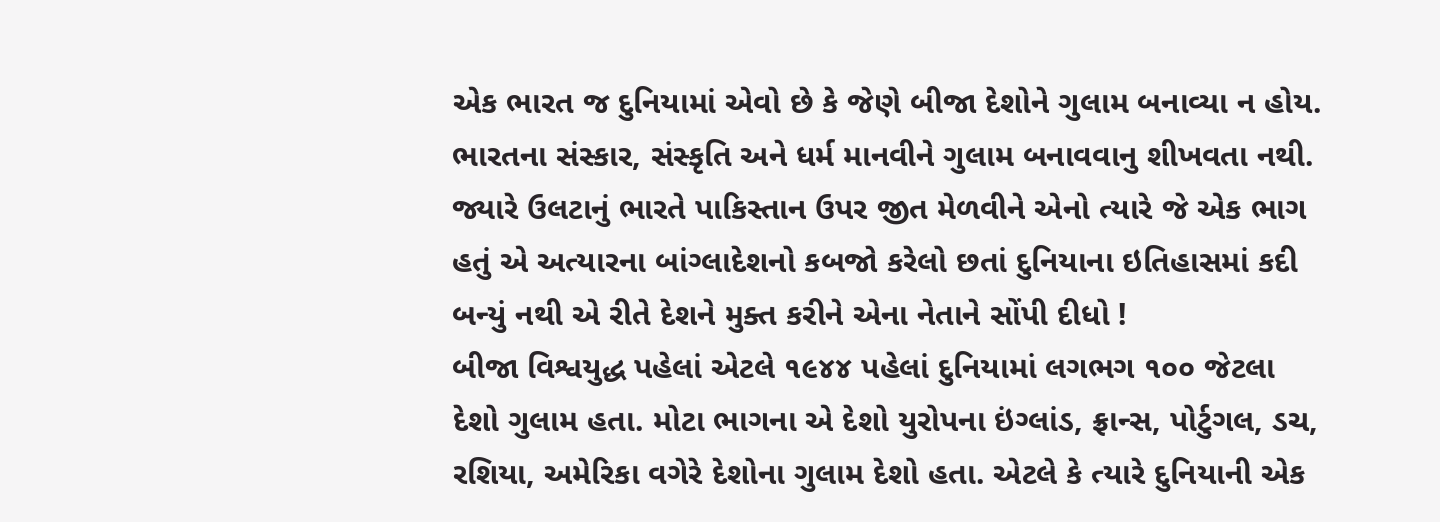એક ભારત જ દુનિયામાં એવો છે કે જેણે બીજા દેશોને ગુલામ બનાવ્યા ન હોય. ભારતના સંસ્કાર, સંસ્કૃતિ અને ધર્મ માનવીને ગુલામ બનાવવાનુ શીખવતા નથી. જ્યારે ઉલટાનું ભારતે પાકિસ્તાન ઉપર જીત મેળવીને એનો ત્યારે જે એક ભાગ હતું એ અત્યારના બાંગ્લાદેશનો કબજો કરેલો છતાં દુનિયાના ઇતિહાસમાં કદી બન્યું નથી એ રીતે દેશને મુક્ત કરીને એના નેતાને સોંપી દીધો !
બીજા વિશ્વયુદ્ધ પહેલાં એટલે ૧૯૪૪ પહેલાં દુનિયામાં લગભગ ૧૦૦ જેટલા દેશો ગુલામ હતા. મોટા ભાગના એ દેશો યુરોપના ઇંગ્લાંડ, ફ્રાન્સ, પોર્ટુગલ, ડચ, રશિયા, અમેરિકા વગેરે દેશોના ગુલામ દેશો હતા. એટલે કે ત્યારે દુનિયાની એક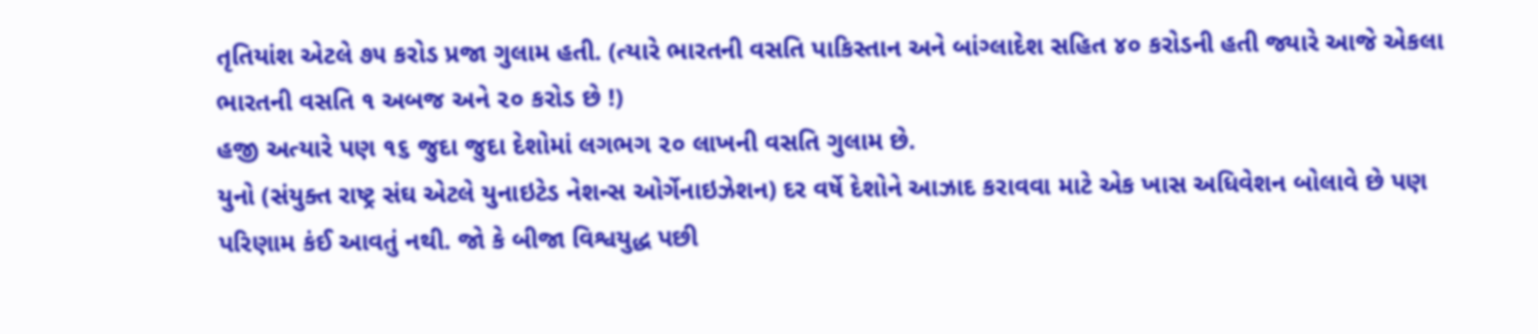તૃતિયાંશ એટલે ૭૫ કરોડ પ્રજા ગુલામ હતી. (ત્યારે ભારતની વસતિ પાકિસ્તાન અને બાંગ્લાદેશ સહિત ૪૦ કરોડની હતી જ્યારે આજે એકલા ભારતની વસતિ ૧ અબજ અને ૨૦ કરોડ છે !)
હજી અત્યારે પણ ૧૬ જુદા જુદા દેશોમાં લગભગ ૨૦ લાખની વસતિ ગુલામ છે.
યુનો (સંયુક્ત રાષ્ટ્ર સંઘ એટલે યુનાઇટેડ નેશન્સ ઓર્ગેનાઇઝેશન) દર વર્ષે દેશોને આઝાદ કરાવવા માટે એક ખાસ અધિવેશન બોલાવે છે પણ પરિણામ કંઈ આવતું નથી. જો કે બીજા વિશ્વયુદ્ધ પછી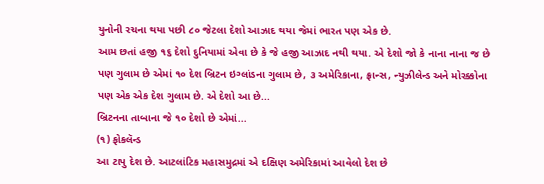યુનોની રચના થયા પછી ૮૦ જેટલા દેશો આઝાદ થયા જેમાં ભારત પણ એક છે.
આમ છતાં હજી ૧૬ દેશો દુનિયામાં એવા છે કે જે હજી આઝાદ નથી થયા. એ દેશો જો કે નાના નાના જ છે પણ ગુલામ છે એમાં ૧૦ દેશ બ્રિટન ઇગ્લાંડના ગુલામ છે, ૩ અમેરિકાના, ફ્રાન્સ, ન્યુઝીલેન્ડ અને મોરક્કોના પણ એક એક દેશ ગુલામ છે. એ દેશો આ છે...
બ્રિટનના તાબાના જે ૧૦ દેશો છે એમાં...
(૧) ફોકલૅન્ડ
આ ટાપુ દેશ છે. આટલાંટિક મહાસમુદ્રમાં એ દક્ષિણ અમેરિકામાં આવેલો દેશ છે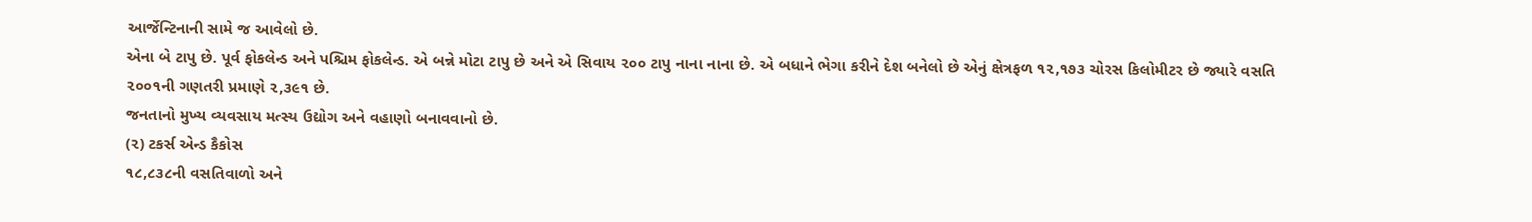આર્જેન્ટિનાની સામે જ આવેલો છે.
એના બે ટાપુ છે. પૂર્વ ફોકલેન્ડ અને પશ્ચિમ ફોકલેન્ડ. એ બન્ને મોટા ટાપુ છે અને એ સિવાય ૨૦૦ ટાપુ નાના નાના છે. એ બધાને ભેગા કરીને દેશ બનેલો છે એનું ક્ષેત્રફળ ૧૨,૧૭૩ ચોરસ કિલોમીટર છે જ્યારે વસતિ ૨૦૦૧ની ગણતરી પ્રમાણે ૨,૩૯૧ છે.
જનતાનો મુખ્ય વ્યવસાય મત્સ્ય ઉદ્યોગ અને વહાણો બનાવવાનો છે.
(૨) ટકર્સ એન્ડ કૈકોસ
૧૮,૮૩૮ની વસતિવાળો અને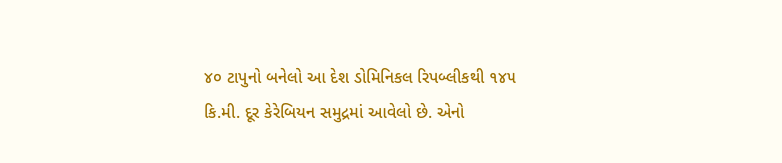૪૦ ટાપુનો બનેલો આ દેશ ડોમિનિકલ રિપબ્લીકથી ૧૪૫ કિ.મી. દૂર કેરેબિયન સમુદ્રમાં આવેલો છે. એનો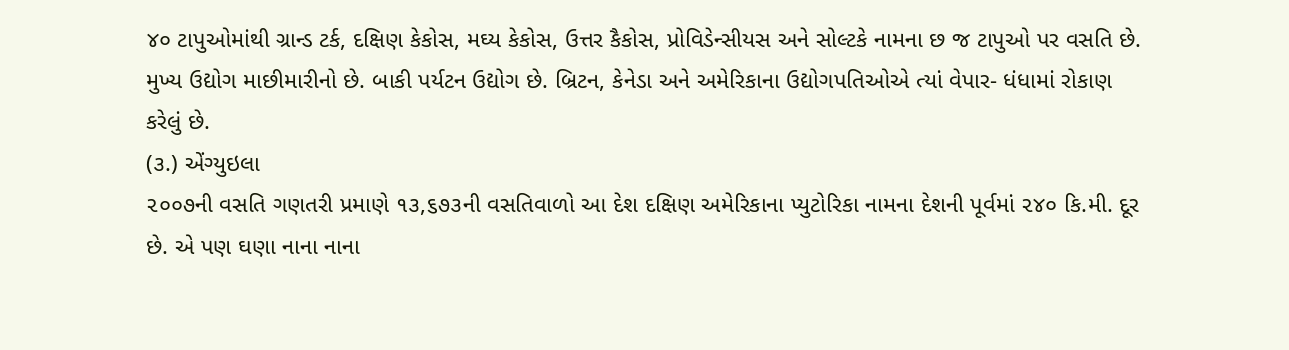૪૦ ટાપુઓમાંથી ગ્રાન્ડ ટર્ક, દક્ષિણ કેકોસ, મઘ્ય કેકોસ, ઉત્તર કૈકોસ, પ્રોવિડેન્સીયસ અને સોલ્ટકે નામના છ જ ટાપુઓ પર વસતિ છે.
મુખ્ય ઉદ્યોગ માછીમારીનો છે. બાકી પર્યટન ઉદ્યોગ છે. બ્રિટન, કેનેડા અને અમેરિકાના ઉદ્યોગપતિઓએ ત્યાં વેપાર- ધંધામાં રોકાણ કરેલું છે.
(૩.) એંગ્યુઇલા
૨૦૦૭ની વસતિ ગણતરી પ્રમાણે ૧૩,૬૭૩ની વસતિવાળો આ દેશ દક્ષિણ અમેરિકાના પ્યુટોરિકા નામના દેશની પૂર્વમાં ૨૪૦ કિ.મી. દૂર છે. એ પણ ઘણા નાના નાના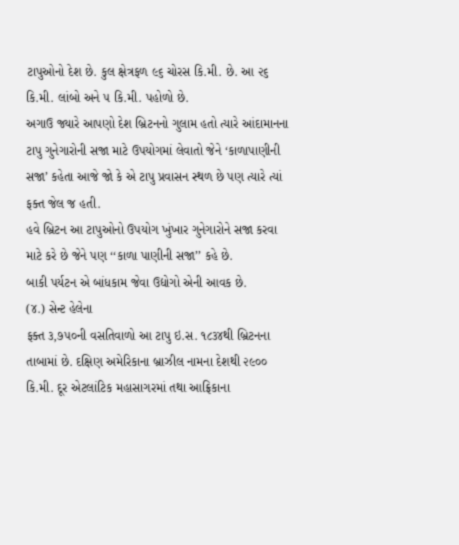ટાપુઓનો દેશ છે. કુલ ક્ષેત્રફળ ૯૬ ચોરસ કિ.મી. છે. આ ૨૬ કિ.મી. લાંબો અને ૫ કિ.મી. પહોળો છે.
અગાઉ જ્યારે આપણો દેશ બ્રિટનનો ગુલામ હતો ત્યારે આંદામાનના ટાપુ ગુનેગારોની સજા માટે ઉપયોગમાં લેવાતો જેને ‘કાળાપાણીની સજા’ કહેતા આજે જો કે એ ટાપુ પ્રવાસન સ્થળ છે પણ ત્યારે ત્યાં ફક્ત જેલ જ હતી.
હવે બ્રિટન આ ટાપુઓનો ઉપયોગ ખુંખાર ગુનેગારોને સજા કરવા માટે કરે છે જેને પણ ‘‘કાળા પાણીની સજા’’ કહે છે.
બાકી પર્યટન એ બાંધકામ જેવા ઉદ્યોગો એની આવક છે.
(૪.) સેન્ટ હેલેના
ફક્ત ૩,૭૫૦ની વસતિવાળો આ ટાપુ ઇ.સ. ૧૮૩૪થી બ્રિટનના તાબામાં છે. દક્ષિણ અમેરિકાના બ્રાઝીલ નામના દેશથી ૨૯૦૦ કિ.મી. દૂર એટલાંટિક મહાસાગરમાં તથા આફ્રિકાના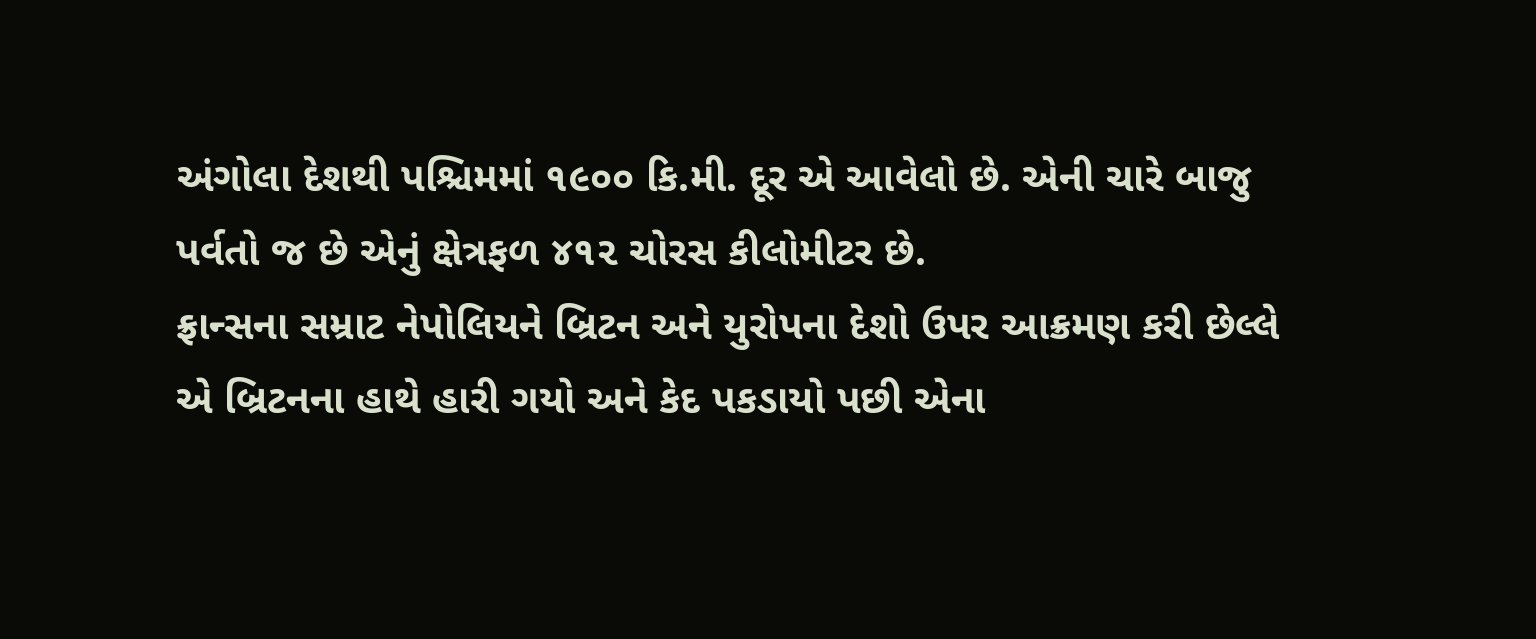અંગોલા દેશથી પશ્ચિમમાં ૧૯૦૦ કિ.મી. દૂર એ આવેલો છે. એની ચારે બાજુ પર્વતો જ છે એનું ક્ષેત્રફળ ૪૧૨ ચોરસ કીલોમીટર છે.
ફ્રાન્સના સમ્રાટ નેપોલિયને બ્રિટન અને યુરોપના દેશો ઉપર આક્રમણ કરી છેલ્લે એ બ્રિટનના હાથે હારી ગયો અને કેદ પકડાયો પછી એના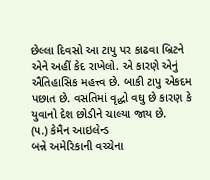છેલ્લા દિવસો આ ટાપુ પર કાઢવા બ્રિટને એને અહીં કેદ રાખેલો. એ કારણે એનું ઐતિહાસિક મહત્ત્વ છે. બાકી ટાપુ એકદમ પછાત છે. વસતિમાં વૃદ્ધો વઘુ છે કારણ કે યુવાનો દેશ છોડીને ચાલ્યા જાય છે.
(૫.) કેમૈન આઇલેન્ડ
બન્ને અમેરિકાની વચ્ચેના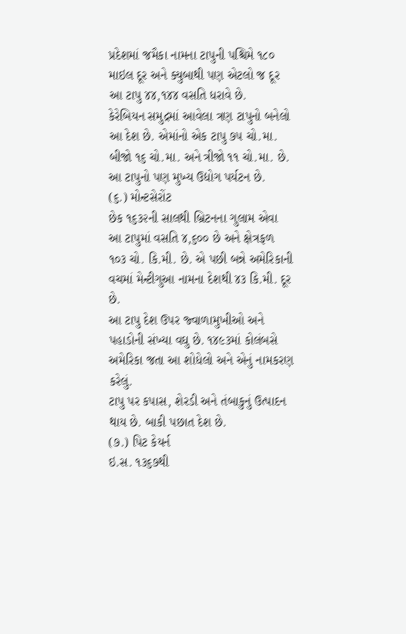પ્રદેશમાં જમૈકા નામના ટાપુની પશ્ચિમે ૧૮૦ માઇલ દૂર અને ક્યુબાથી પણ એટલો જ દૂર આ ટાપુ ૪૪,૧૪૪ વસતિ ધરાવે છે.
કેરેબિયન સમુદ્રમાં આવેલા ત્રણ ટાપુનો બનેલો આ દેશ છે. એમાંનો એક ટાપુ ૭૫ ચો.મા. બીજો ૧૬ ચો.મા. અને ત્રીજો ૧૧ ચો.મા. છે.
આ ટાપુનો પણ મુખ્ય ઉદ્યોગ પર્યટન છે.
(૬.) મોન્ટસેરોંટ
છેક ૧૬૩૨ની સાલથી બ્રિટનના ગુલામ એવા આ ટાપુમાં વસતિ ૪,૬૦૦ છે અને ક્ષેત્રફળ ૧૦૩ ચો. કિ.મી. છે. એ પછી બન્ને અમેરિકાની વચમાં મેન્ટીગુઆ નામના દેશથી ૪૩ કિ.મી. દૂર છે.
આ ટાપુ દેશ ઉપર જ્વાળામુખીઓ અને પહાડોની સંખ્યા વઘુ છે. ૧૪૯૩માં કોલંબસે અમેરિકા જતા આ શોધેલો અને એનું નામકરણ કરેલું.
ટાપુ પર કપાસ, શેરડી અને તંબાકુનું ઉત્પાદન થાય છે. બાકી પછાત દેશ છે.
(૭.) પિટ કેયર્ન
ઇ.સ. ૧૩૬૭થી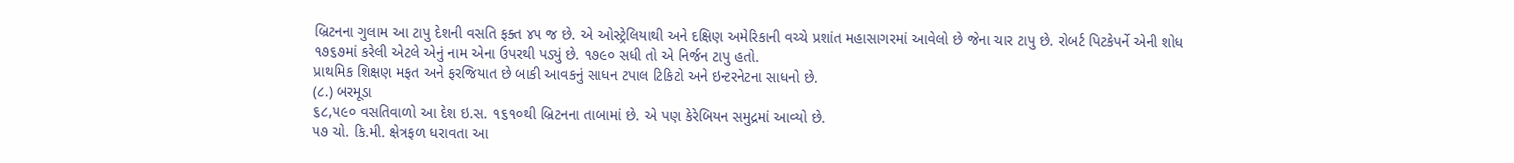બ્રિટનના ગુલામ આ ટાપુ દેશની વસતિ ફક્ત ૪૫ જ છે. એ ઓસ્ટ્રેલિયાથી અને દક્ષિણ અમેરિકાની વચ્ચે પ્રશાંત મહાસાગરમાં આવેલો છે જેના ચાર ટાપુ છે. રોબર્ટ પિટકેપર્ને એની શોધ ૧૭૬૭માં કરેલી એટલે એનું નામ એના ઉપરથી પડ્યું છે. ૧૭૯૦ સધી તો એ નિર્જન ટાપુ હતો.
પ્રાથમિક શિક્ષણ મફત અને ફરજિયાત છે બાકી આવકનું સાધન ટપાલ ટિકિટો અને ઇન્ટરનેટના સાધનો છે.
(૮.) બરમૂડા
૬૮,૫૯૦ વસતિવાળો આ દેશ ઇ.સ. ૧૬૧૦થી બ્રિટનના તાબામાં છે. એ પણ કેરેબિયન સમુદ્રમાં આવ્યો છે.
૫૭ ચો. કિ.મી. ક્ષેત્રફળ ધરાવતા આ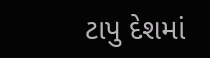ટાપુ દેશમાં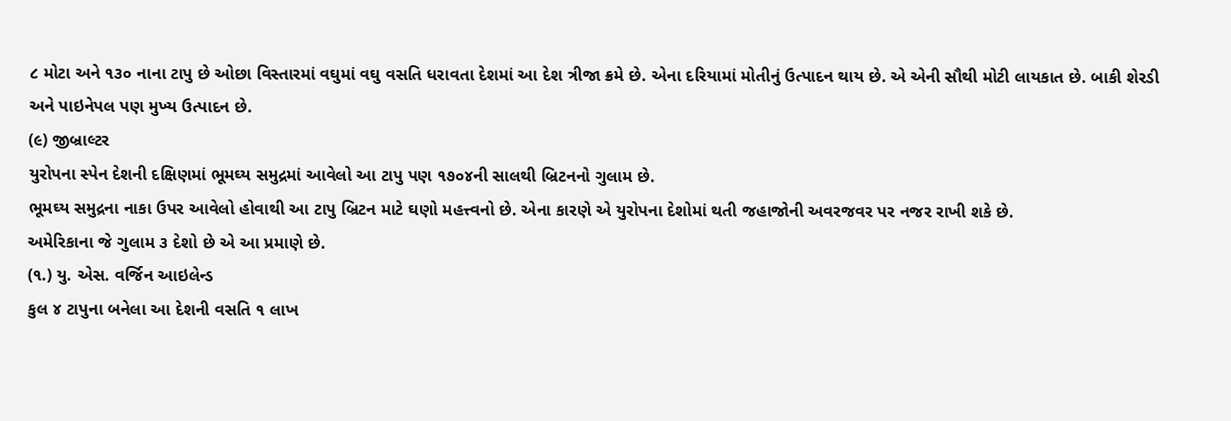૮ મોટા અને ૧૩૦ નાના ટાપુ છે ઓછા વિસ્તારમાં વઘુમાં વઘુ વસતિ ધરાવતા દેશમાં આ દેશ ત્રીજા ક્રમે છે. એના દરિયામાં મોતીનું ઉત્પાદન થાય છે. એ એની સૌથી મોટી લાયકાત છે. બાકી શેરડી અને પાઇનેપલ પણ મુખ્ય ઉત્પાદન છે.
(૯) જીબ્રાલ્ટર
યુરોપના સ્પેન દેશની દક્ષિણમાં ભૂમઘ્ય સમુદ્રમાં આવેલો આ ટાપુ પણ ૧૭૦૪ની સાલથી બ્રિટનનો ગુલામ છે.
ભૂમઘ્ય સમુદ્રના નાકા ઉપર આવેલો હોવાથી આ ટાપુ બ્રિટન માટે ઘણો મહત્ત્વનો છે. એના કારણે એ યુરોપના દેશોમાં થતી જહાજોની અવરજવર પર નજર રાખી શકે છે.
અમેરિકાના જે ગુલામ ૩ દેશો છે એ આ પ્રમાણે છે.
(૧.) યુ. એસ. વર્જિન આઇલેન્ડ
કુલ ૪ ટાપુના બનેલા આ દેશની વસતિ ૧ લાખ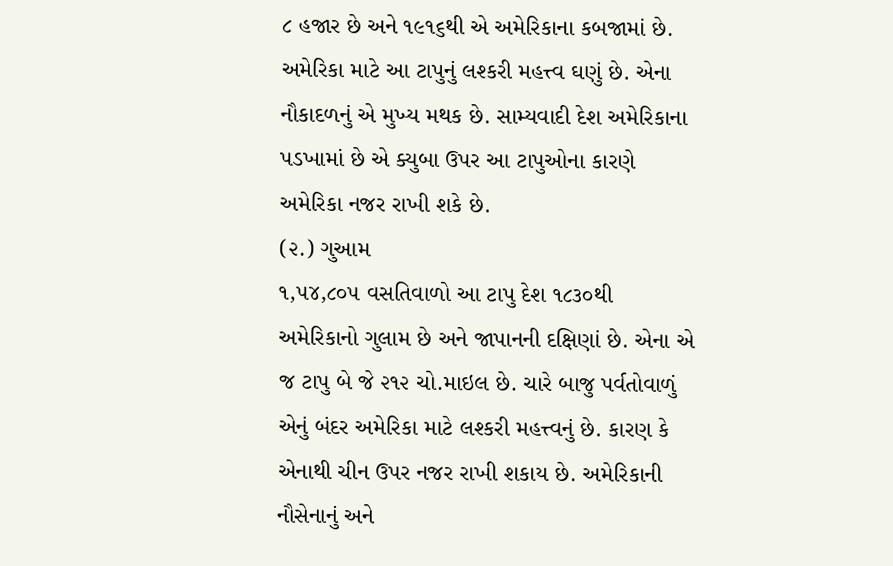૮ હજાર છે અને ૧૯૧૬થી એ અમેરિકાના કબજામાં છે.
અમેરિકા માટે આ ટાપુનું લશ્કરી મહત્ત્વ ઘણું છે. એના નૌકાદળનું એ મુખ્ય મથક છે. સામ્યવાદી દેશ અમેરિકાના પડખામાં છે એ ક્યુબા ઉપર આ ટાપુઓના કારણે અમેરિકા નજર રાખી શકે છે.
(૨.) ગુઆમ
૧,૫૪,૮૦૫ વસતિવાળો આ ટાપુ દેશ ૧૮૩૦થી અમેરિકાનો ગુલામ છે અને જાપાનની દક્ષિણાં છે. એના એ જ ટાપુ બે જે ૨૧૨ ચો.માઇલ છે. ચારે બાજુ પર્વતોવાળું એનું બંદર અમેરિકા માટે લશ્કરી મહત્ત્વનું છે. કારણ કે એનાથી ચીન ઉપર નજર રાખી શકાય છે. અમેરિકાની નૌસેનાનું અને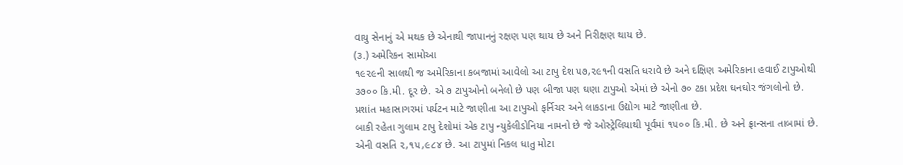વાયુ સેનાનું એ મથક છે એનાથી જાપાનનું રક્ષણ પણ થાય છે અને નિરીક્ષણ થાય છે.
(૩.) અમેરિકન સામોઆ
૧૯૨૯ની સાલથી જ અમેરિકાના કબજામાં આવેલો આ ટાપુ દેશ ૫૭,૨૯૧ની વસતિ ધરાવે છે અને દક્ષિણ અમેરિકાના હવાઈ ટાપુઓથી ૩૭૦૦ કિ.મી. દૂર છે. એ ૭ ટાપુઓનો બનેલો છે પણ બીજા પણ ઘણા ટાપુઓ એમાં છે એનો ૭૦ ટકા પ્રદેશ ઘનઘોર જંગલોનો છે.
પ્રશાંત મહાસાગરમાં પર્યટન માટે જાણીતા આ ટાપુઓ ફર્નિચર અને લાકડાના ઉદ્યોગ માટે જાણીતા છે.
બાકી રહેતા ગુલામ ટાપુ દેશોમાં એક ટાપુ ન્યુકેલીડોનિયા નામનો છે જે ઓસ્ટ્રેલિયાથી પૂર્વમાં ૧૫૦૦ કિ.મી. છે અને ફ્રાન્સના તાબામાં છે. એની વસતિ ૨,૧૫,૯૮૪ છે. આ ટાપુમાં નિકલ ધાતુ મોટા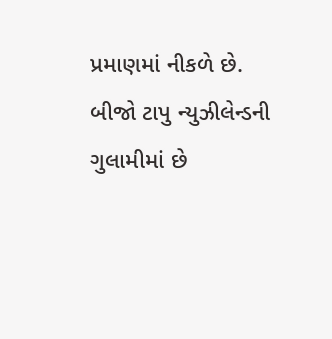પ્રમાણમાં નીકળે છે.
બીજો ટાપુ ન્યુઝીલેન્ડની ગુલામીમાં છે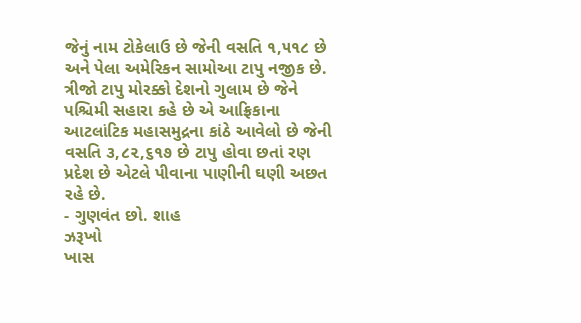જેનું નામ ટોકેલાઉ છે જેની વસતિ ૧,૫૧૮ છે અને પેલા અમેરિકન સામોઆ ટાપુ નજીક છે.
ત્રીજો ટાપુ મોરક્કો દેશનો ગુલામ છે જેને પશ્ચિમી સહારા કહે છે એ આફ્રિકાના આટલાંટિક મહાસમુદ્રના કાંઠે આવેલો છે જેની વસતિ ૩,૮૨,૬૧૭ છે ટાપુ હોવા છતાં રણ પ્રદેશ છે એટલે પીવાના પાણીની ઘણી અછત રહે છે.
- ગુણવંત છો. શાહ
ઝરૂખો
ખાસ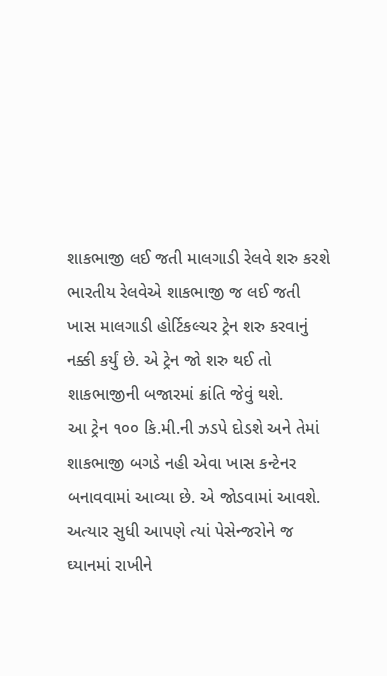શાકભાજી લઈ જતી માલગાડી રેલવે શરુ કરશે
ભારતીય રેલવેએ શાકભાજી જ લઈ જતી ખાસ માલગાડી હોર્ટિકલ્ચર ટ્રેન શરુ કરવાનું નક્કી કર્યું છે. એ ટ્રેન જો શરુ થઈ તો શાકભાજીની બજારમાં ક્રાંતિ જેવું થશે.
આ ટ્રેન ૧૦૦ કિ.મી.ની ઝડપે દોડશે અને તેમાં શાકભાજી બગડે નહી એવા ખાસ કન્ટેનર બનાવવામાં આવ્યા છે. એ જોડવામાં આવશે.
અત્યાર સુધી આપણે ત્યાં પેસેન્જરોને જ ઘ્યાનમાં રાખીને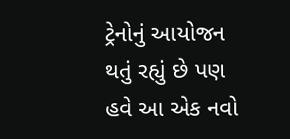ટ્રેનોનું આયોજન થતું રહ્યું છે પણ હવે આ એક નવો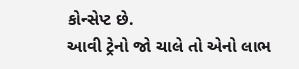કોન્સેપ્ટ છે.
આવી ટ્રેનો જો ચાલે તો એનો લાભ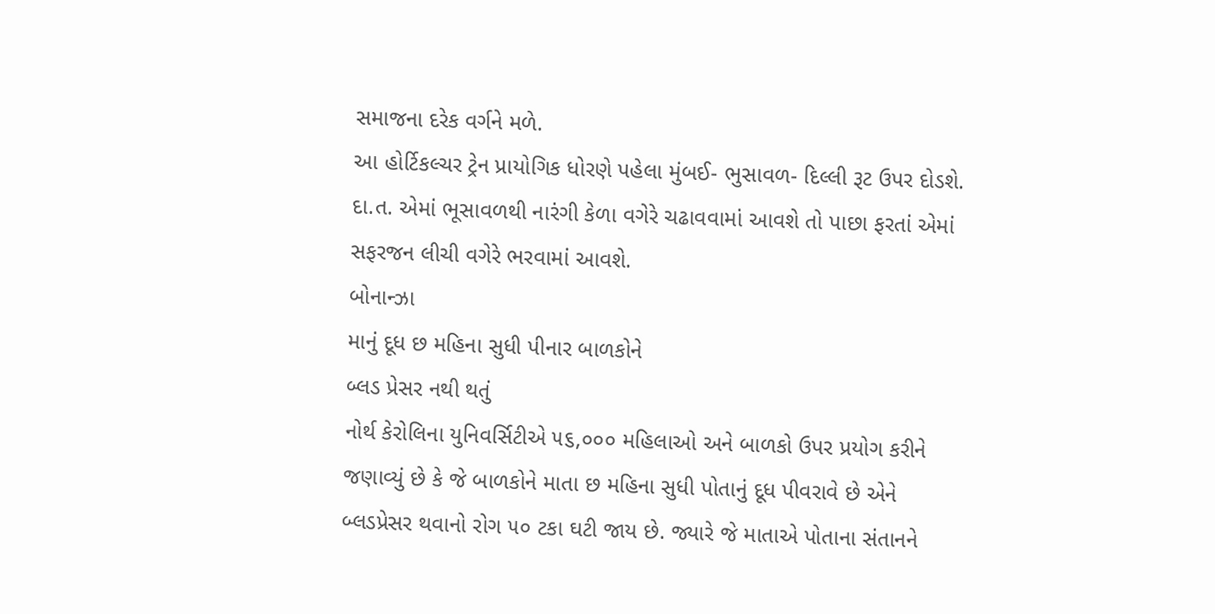સમાજના દરેક વર્ગને મળે.
આ હોર્ટિકલ્ચર ટ્રેન પ્રાયોગિક ધોરણે પહેલા મુંબઈ- ભુસાવળ- દિલ્લી રૂટ ઉપર દોડશે. દા.ત. એમાં ભૂસાવળથી નારંગી કેળા વગેરે ચઢાવવામાં આવશે તો પાછા ફરતાં એમાં સફરજન લીચી વગેરે ભરવામાં આવશે.
બોનાન્ઝા
માનું દૂધ છ મહિના સુધી પીનાર બાળકોને
બ્લડ પ્રેસર નથી થતું
નોર્થ કેરોલિના યુનિવર્સિટીએ ૫૬,૦૦૦ મહિલાઓ અને બાળકો ઉપર પ્રયોગ કરીને જણાવ્યું છે કે જે બાળકોને માતા છ મહિના સુધી પોતાનું દૂધ પીવરાવે છે એને બ્લડપ્રેસર થવાનો રોગ ૫૦ ટકા ઘટી જાય છે. જ્યારે જે માતાએ પોતાના સંતાનને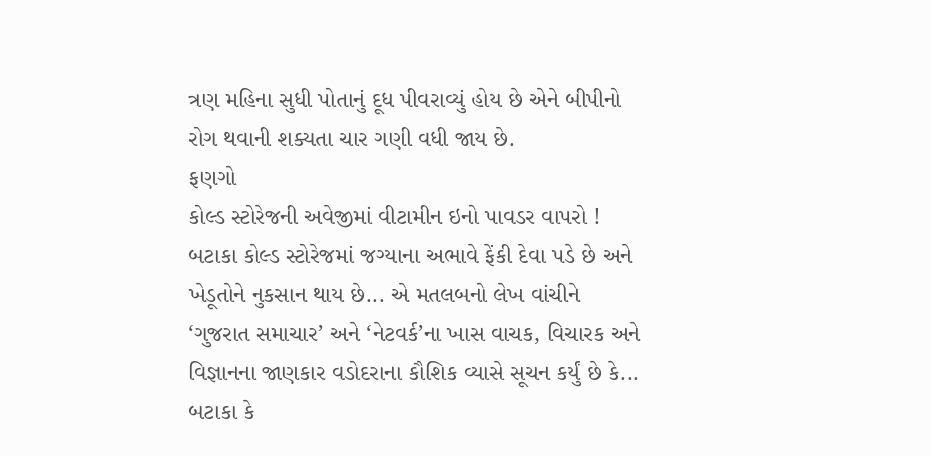ત્રણ મહિના સુધી પોતાનું દૂધ પીવરાવ્યું હોય છે એને બીપીનો રોગ થવાની શક્યતા ચાર ગણી વધી જાય છે.
ફણગો
કોલ્ડ સ્ટોરેજની અવેજીમાં વીટામીન ઇનો પાવડર વાપરો !
બટાકા કોલ્ડ સ્ટોરેજમાં જગ્યાના અભાવે ફેંકી દેવા પડે છે અને ખેડૂતોને નુકસાન થાય છે... એ મતલબનો લેખ વાંચીને ‘ગુજરાત સમાચાર’ અને ‘નેટવર્ક’ના ખાસ વાચક, વિચારક અને વિજ્ઞાનના જાણકાર વડોદરાના કૌશિક વ્યાસે સૂચન કર્યું છે કે... બટાકા કે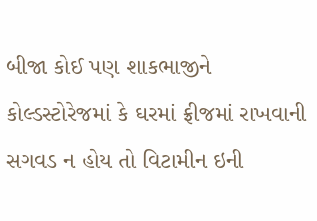બીજા કોઈ પણ શાકભાજીને કોલ્ડસ્ટોરેજમાં કે ઘરમાં ફ્રીજમાં રાખવાની સગવડ ન હોય તો વિટામીન ઇની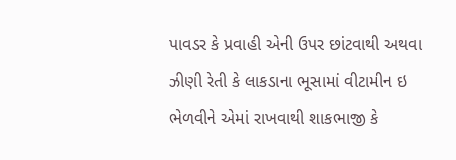પાવડર કે પ્રવાહી એની ઉપર છાંટવાથી અથવા ઝીણી રેતી કે લાકડાના ભૂસામાં વીટામીન ઇ ભેળવીને એમાં રાખવાથી શાકભાજી કે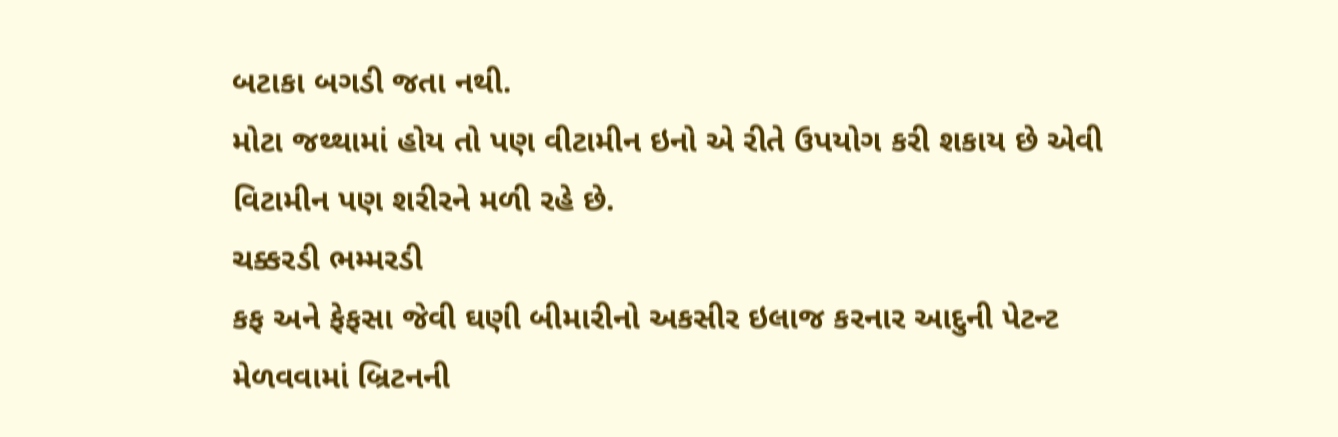બટાકા બગડી જતા નથી.
મોટા જથ્થામાં હોય તો પણ વીટામીન ઇનો એ રીતે ઉપયોગ કરી શકાય છે એવી વિટામીન પણ શરીરને મળી રહે છે.
ચક્કરડી ભમ્મરડી
કફ અને ફેફસા જેવી ઘણી બીમારીનો અકસીર ઇલાજ કરનાર આદુની પેટન્ટ મેળવવામાં બ્રિટનની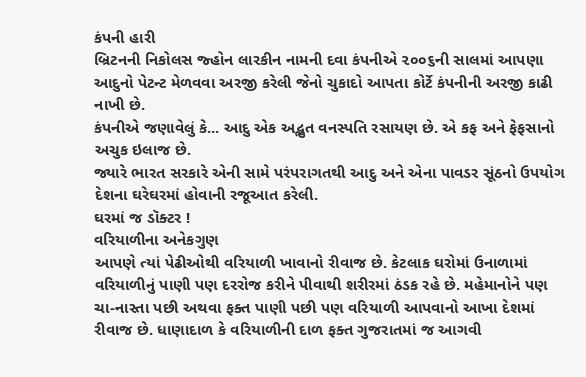કંપની હારી
બ્રિટનની નિકોલસ જ્હોન લારકીન નામની દવા કંપનીએ ૨૦૦૬ની સાલમાં આપણા આદુનો પેટન્ટ મેળવવા અરજી કરેલી જેનો ચુકાદો આપતા કોર્ટે કંપનીની અરજી કાઢી નાખી છે.
કંપનીએ જણાવેલું કે... આદુ એક અદ્ભુત વનસ્પતિ રસાયણ છે. એ કફ અને ફેફસાનો અચુક ઇલાજ છે.
જ્યારે ભારત સરકારે એની સામે પરંપરાગતથી આદુ અને એના પાવડર સૂંઠનો ઉપયોગ દેશના ઘરેઘરમાં હોવાની રજૂઆત કરેલી.
ઘરમાં જ ડૉક્ટર !
વરિયાળીના અનેકગુણ
આપણે ત્યાં પેઢીઓથી વરિયાળી ખાવાનો રીવાજ છે. કેટલાક ઘરોમાં ઉનાળામાં વરિયાળીનું પાણી પણ દરરોજ કરીને પીવાથી શરીરમાં ઠંડક રહે છે. મહેમાનોને પણ ચા-નાસ્તા પછી અથવા ફક્ત પાણી પછી પણ વરિયાળી આપવાનો આખા દેશમાં રીવાજ છે. ધાણાદાળ કે વરિયાળીની દાળ ફક્ત ગુજરાતમાં જ આગવી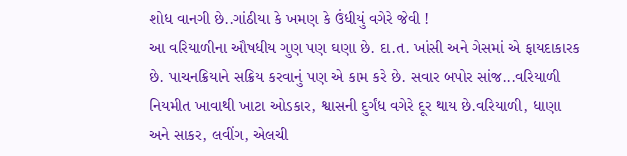શોધ વાનગી છે..ગાંઠીયા કે ખમણ કે ઉંધીયું વગેરે જેવી !
આ વરિયાળીના ઔષધીય ગુણ પણ ઘણા છે. દા.ત. ખાંસી અને ગેસમાં એ ફાયદાકારક છે. પાચનક્રિયાને સક્રિય કરવાનું પણ એ કામ કરે છે. સવાર બપોર સાંજ...વરિયાળી નિયમીત ખાવાથી ખાટા ઓડકાર, શ્વાસની દુર્ગંધ વગેરે દૂર થાય છે.વરિયાળી, ધાણા અને સાકર, લવીંગ, એલચી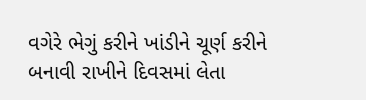વગેરે ભેગું કરીને ખાંડીને ચૂર્ણ કરીને બનાવી રાખીને દિવસમાં લેતા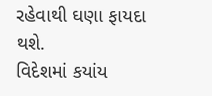રહેવાથી ઘણા ફાયદા થશે.
વિદેશમાં કયાંય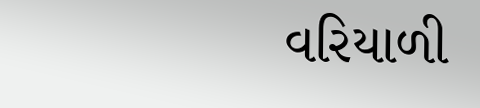વરિયાળી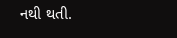નથી થતી.